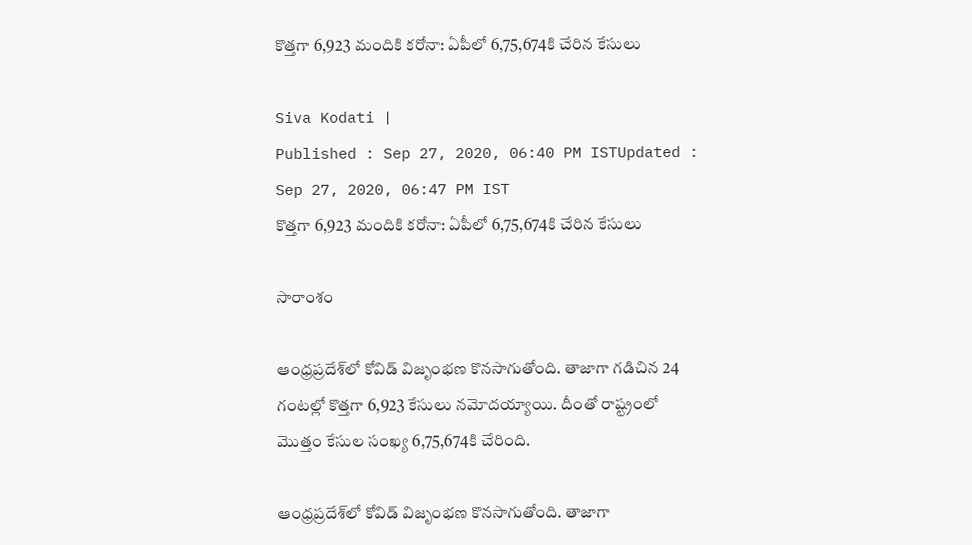కొత్తగా 6,923 మందికి కరోనా: ఏపీలో 6,75,674కి చేరిన కేసులు

Siva Kodati |
Published : Sep 27, 2020, 06:40 PM ISTUpdated : Sep 27, 2020, 06:47 PM IST
కొత్తగా 6,923 మందికి కరోనా: ఏపీలో 6,75,674కి చేరిన కేసులు

సారాంశం

ఆంధ్రప్రదేశ్‌లో కోవిడ్ విజృంభణ కొనసాగుతోంది. తాజాగా గడిచిన 24 గంటల్లో కొత్తగా 6,923 కేసులు నమోదయ్యాయి. దీంతో రాష్ట్రంలో మొత్తం కేసుల సంఖ్య 6,75,674కి చేరింది.

ఆంధ్రప్రదేశ్‌లో కోవిడ్ విజృంభణ కొనసాగుతోంది. తాజాగా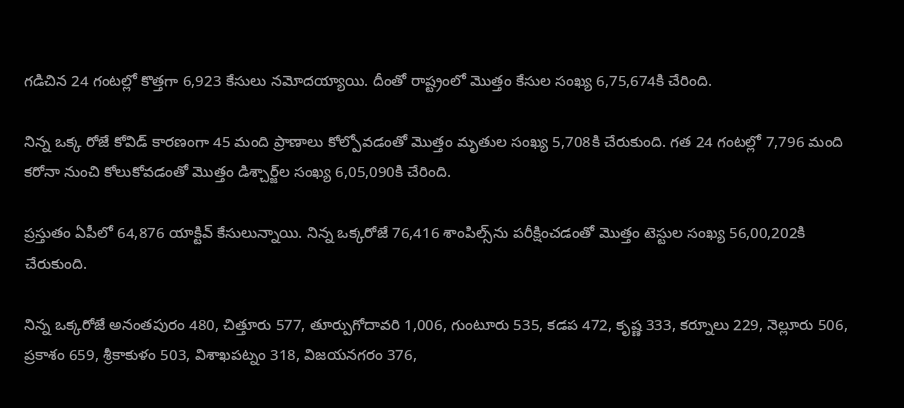గడిచిన 24 గంటల్లో కొత్తగా 6,923 కేసులు నమోదయ్యాయి. దీంతో రాష్ట్రంలో మొత్తం కేసుల సంఖ్య 6,75,674కి చేరింది.

నిన్న ఒక్క రోజే కోవిడ్ కారణంగా 45 మంది ప్రాణాలు కోల్పోవడంతో మొత్తం మృతుల సంఖ్య 5,708కి చేరుకుంది. గత 24 గంటల్లో 7,796 మంది కరోనా నుంచి కోలుకోవడంతో మొత్తం డిశ్చార్జ్‌ల సంఖ్య 6,05,090కి చేరింది.

ప్రస్తుతం ఏపీలో 64,876 యాక్టివ్ కేసులున్నాయి. నిన్న ఒక్కరోజే 76,416 శాంపిల్స్‌ను పరీక్షించడంతో మొత్తం టెస్టుల సంఖ్య 56,00,202కి చేరుకుంది.

నిన్న ఒక్కరోజే అనంతపురం 480, చిత్తూరు 577, తూర్పుగోదావరి 1,006, గుంటూరు 535, కడప 472, కృష్ణ 333, కర్నూలు 229, నెల్లూరు 506, ప్రకాశం 659, శ్రీకాకుళం 503, విశాఖపట్నం 318, విజయనగరం 376,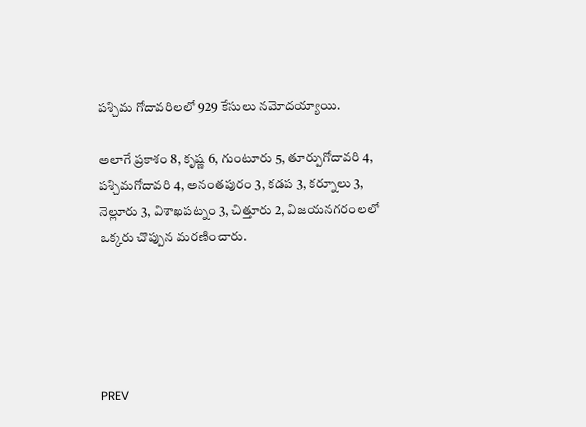పశ్చిమ గోదావరిలలో 929 కేసులు నమోదయ్యాయి.

అలాగే ప్రకాశం 8, కృష్ణ 6, గుంటూరు 5, తూర్పుగోదావరి 4, పశ్చిమగోదావరి 4, అనంతపురం 3, కడప 3, కర్నూలు 3, నెల్లూరు 3, విశాఖపట్నం 3, చిత్తూరు 2, విజయనగరంలలో ఒక్కరు చొప్పున మరణించారు.





PREV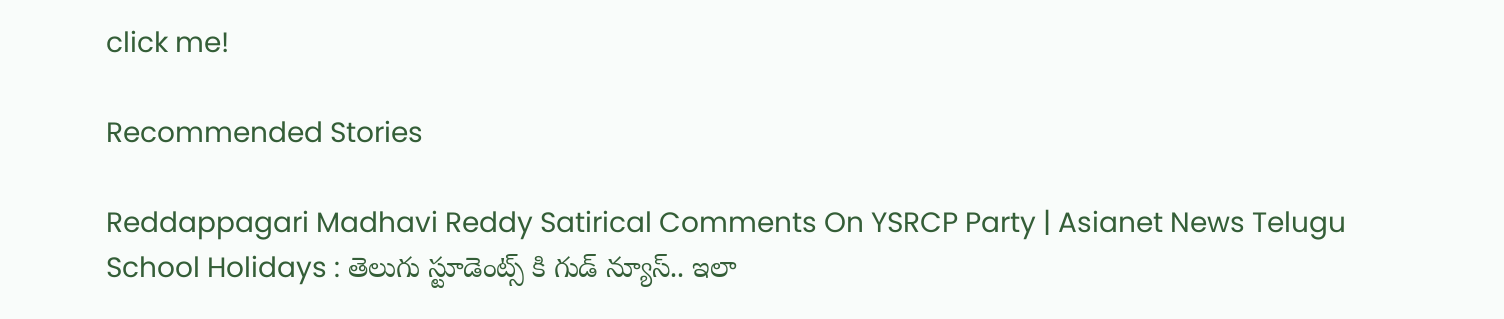click me!

Recommended Stories

Reddappagari Madhavi Reddy Satirical Comments On YSRCP Party | Asianet News Telugu
School Holidays : తెలుగు స్టూడెంట్స్ కి గుడ్ న్యూస్.. ఇలా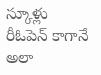స్కూళ్లు రీఓపెన్ కాగానే అలా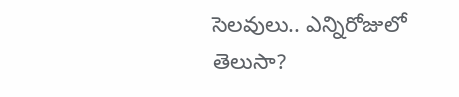సెలవులు.. ఎన్నిరోజులో తెలుసా?